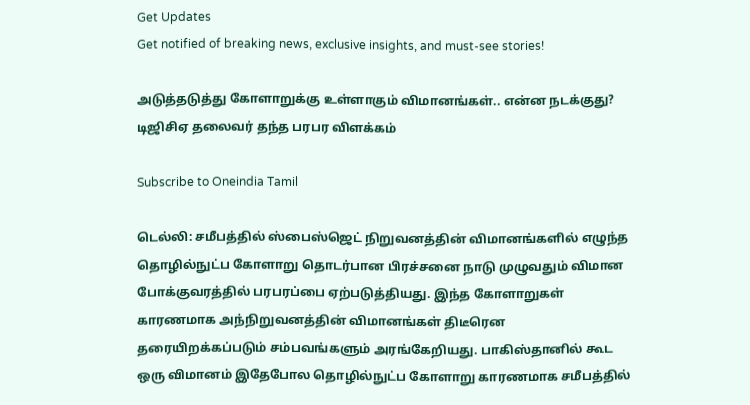Get Updates
Get notified of breaking news, exclusive insights, and must-see stories!

அடுத்தடுத்து கோளாறுக்கு உள்ளாகும் விமானங்கள்.. என்ன நடக்குது? டிஜிசிஏ தலைவர் தந்த பரபர விளக்கம்

Subscribe to Oneindia Tamil

டெல்லி: சமீபத்தில் ஸ்பைஸ்ஜெட் நிறுவனத்தின் விமானங்களில் எழுந்த தொழில்நுட்ப கோளாறு தொடர்பான பிரச்சனை நாடு முழுவதும் விமான போக்குவரத்தில் பரபரப்பை ஏற்படுத்தியது. இந்த கோளாறுகள் காரணமாக அந்நிறுவனத்தின் விமானங்கள் திடீரென தரையிறக்கப்படும் சம்பவங்களும் அரங்கேறியது. பாகிஸ்தானில் கூட ஒரு விமானம் இதேபோல தொழில்நுட்ப கோளாறு காரணமாக சமீபத்தில்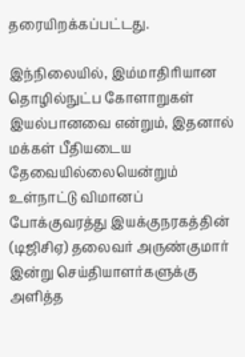தரையிறக்கப்பட்டது.

இந்நிலையில், இம்மாதிரியான தொழில்நுட்ப கோளாறுகள் இயல்பானவை என்றும், இதனால் மக்கள் பீதியடைய தேவையில்லையென்றும் உள்நாட்டு விமானப் போக்குவரத்து இயக்குநரகத்தின் (டிஜிசிஏ) தலைவர் அருண்குமார் இன்று செய்தியாளர்களுக்கு அளித்த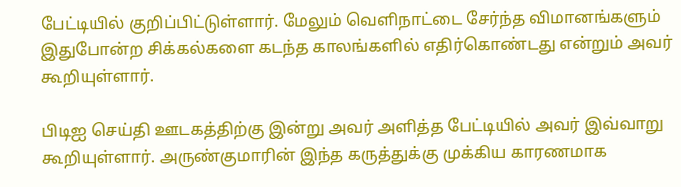பேட்டியில் குறிப்பிட்டுள்ளார். மேலும் வெளிநாட்டை சேர்ந்த விமானங்களும் இதுபோன்ற சிக்கல்களை கடந்த காலங்களில் எதிர்கொண்டது என்றும் அவர் கூறியுள்ளார்.

பிடிஐ செய்தி ஊடகத்திற்கு இன்று அவர் அளித்த பேட்டியில் அவர் இவ்வாறு கூறியுள்ளார். அருண்குமாரின் இந்த கருத்துக்கு முக்கிய காரணமாக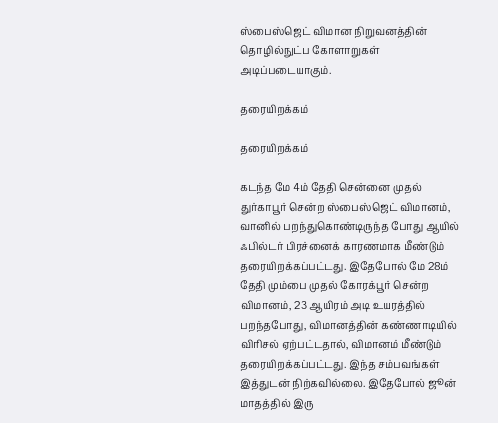ஸ்பைஸ்ஜெட் விமான நிறுவனத்தின் தொழில்நுட்ப கோளாறுகள் அடிப்படையாகும்.

தரையிறக்கம்

தரையிறக்கம்

கடந்த மே 4ம் தேதி சென்னை முதல் துர்காபூர் சென்ற ஸ்பைஸ்ஜெட் விமானம், வானில் பறந்துகொண்டிருந்த போது ஆயில் ஃபில்டர் பிரச்னைக் காரணமாக மீண்டும் தரையிறக்கப்பட்டது. இதேபோல் மே 28ம் தேதி மும்பை முதல் கோரக்பூர் சென்ற விமானம், 23 ஆயிரம் அடி உயரத்தில் பறந்தபோது, விமானத்தின் கண்ணாடியில் விரிசல் ஏற்பட்டதால், விமானம் மீண்டும் தரையிறக்கப்பட்டது. இந்த சம்பவங்கள் இத்துடன் நிற்கவில்லை. இதேபோல் ஜூன் மாதத்தில் இரு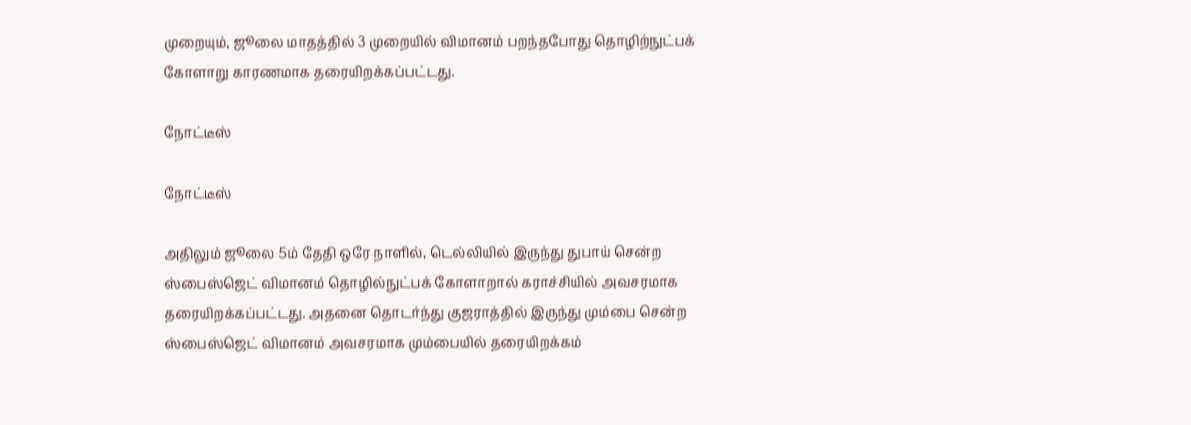முறையும், ஜூலை மாதத்தில் 3 முறையில் விமானம் பறந்தபோது தொழிற்நுட்பக் கோளாறு காரணமாக தரையிறக்கப்பட்டது.

நோட்டீஸ்

நோட்டீஸ்

அதிலும் ஜூலை 5ம் தேதி ஒரே நாளில், டெல்லியில் இருந்து துபாய் சென்ற ஸ்பைஸ்ஜெட் விமானம் தொழில்நுட்பக் கோளாறால் கராச்சியில் அவசரமாக தரையிறக்கப்பட்டது. அதனை தொடர்ந்து குஜராத்தில் இருந்து மும்பை சென்ற ஸ்பைஸ்ஜெட் விமானம் அவசரமாக மும்பையில் தரையிறக்கம்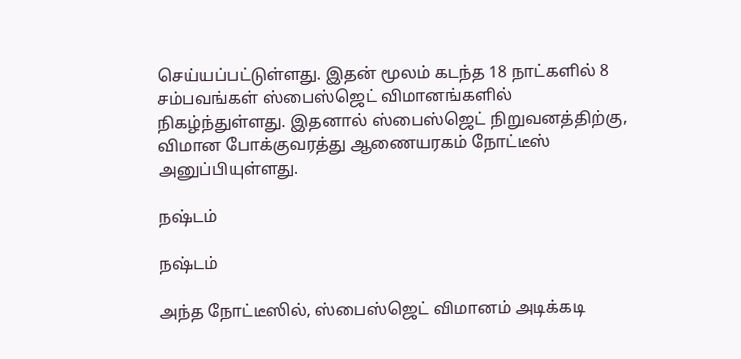செய்யப்பட்டுள்ளது. இதன் மூலம் கடந்த 18 நாட்களில் 8 சம்பவங்கள் ஸ்பைஸ்ஜெட் விமானங்களில் நிகழ்ந்துள்ளது. இதனால் ஸ்பைஸ்ஜெட் நிறுவனத்திற்கு, விமான போக்குவரத்து ஆணையரகம் நோட்டீஸ் அனுப்பியுள்ளது.

நஷ்டம்

நஷ்டம்

அந்த நோட்டீஸில், ஸ்பைஸ்ஜெட் விமானம் அடிக்கடி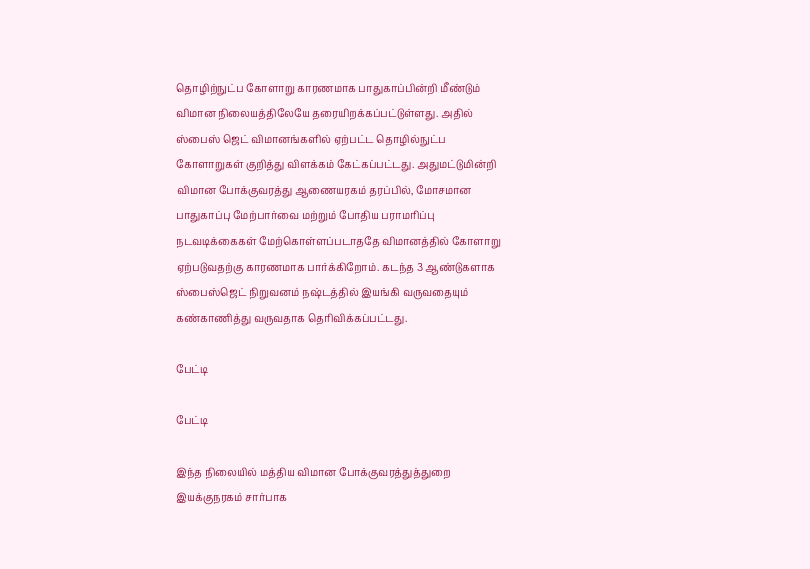தொழிற்நுட்ப கோளாறு காரணமாக பாதுகாப்பின்றி மீண்டும் விமான நிலையத்திலேயே தரையிறக்கப்பட்டுள்ளது. அதில் ஸ்பைஸ் ஜெட் விமானங்களில் ஏற்பட்ட தொழில்நுட்ப கோளாறுகள் குறித்து விளக்கம் கேட்கப்பட்டது. அதுமட்டுமின்றி விமான போக்குவரத்து ஆணையரகம் தரப்பில், மோசமான பாதுகாப்பு மேற்பார்வை மற்றும் போதிய பராமரிப்பு நடவடிக்கைகள் மேற்கொள்ளப்படாததே விமானத்தில் கோளாறு ஏற்படுவதற்கு காரணமாக பார்க்கிறோம். கடந்த 3 ஆண்டுகளாக ஸ்பைஸ்ஜெட் நிறுவனம் நஷ்டத்தில் இயங்கி வருவதையும் கண்காணித்து வருவதாக தெரிவிக்கப்பட்டது.

பேட்டி

பேட்டி

இந்த நிலையில் மத்திய விமான போக்குவரத்துத்துறை இயக்குநரகம் சார்பாக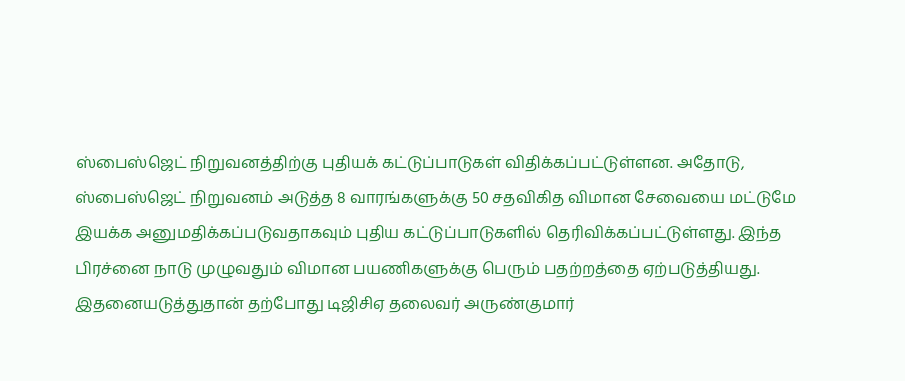ஸ்பைஸ்ஜெட் நிறுவனத்திற்கு புதியக் கட்டுப்பாடுகள் விதிக்கப்பட்டுள்ளன. அதோடு, ஸ்பைஸ்ஜெட் நிறுவனம் அடுத்த 8 வாரங்களுக்கு 50 சதவிகித விமான சேவையை மட்டுமே இயக்க அனுமதிக்கப்படுவதாகவும் புதிய கட்டுப்பாடுகளில் தெரிவிக்கப்பட்டுள்ளது. இந்த பிரச்னை நாடு முழுவதும் விமான பயணிகளுக்கு பெரும் பதற்றத்தை ஏற்படுத்தியது. இதனையடுத்துதான் தற்போது டிஜிசிஏ தலைவர் அருண்குமார்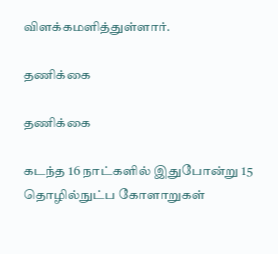விளக்கமளித்துள்ளார்.

தணிக்கை

தணிக்கை

கடந்த 16 நாட்களில் இதுபோன்று 15 தொழில்நுட்ப கோளாறுகள்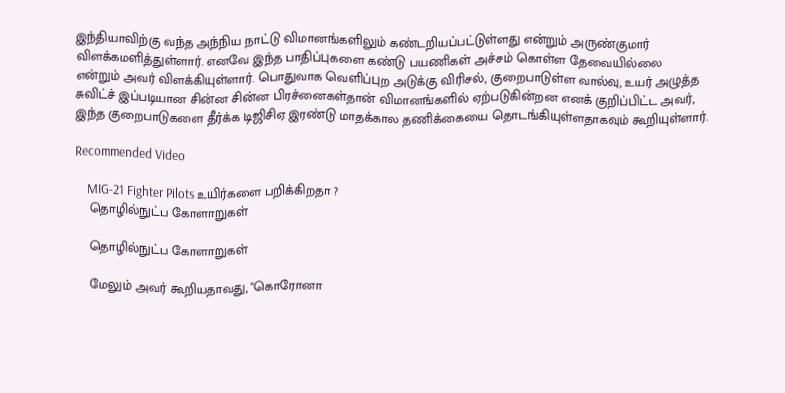இந்தியாவிற்கு வந்த அந்நிய நாட்டு விமானங்களிலும் கண்டறியப்பட்டுள்ளது என்றும் அருண்குமார் விளக்கமளித்துள்ளார். எனவே இந்த பாதிப்புகளை கண்டு பயணிகள் அச்சம் கொள்ள தேவையில்லை என்றும் அவர் விளக்கியுள்ளார். பொதுவாக வெளிப்புற அடுக்கு விரிசல், குறைபாடுள்ள வால்வு, உயர் அழுத்த சுவிட்ச் இப்படியான சின்ன சின்ன பிரச்னைகள்தான் விமானங்களில் ஏற்படுகின்றன எனக் குறிப்பிட்ட அவர், இந்த குறைபாடுகளை தீர்க்க டிஜிசிஏ இரண்டு மாதக்கால தணிக்கையை தொடங்கியுள்ளதாகவும் கூறியுள்ளார்.

Recommended Video

    MIG-21 Fighter Pilots உயிர்களை பறிக்கிறதா ?
    தொழில்நுட்ப கோளாறுகள்

    தொழில்நுட்ப கோளாறுகள்

    மேலும் அவர் கூறியதாவது, "கொரோனா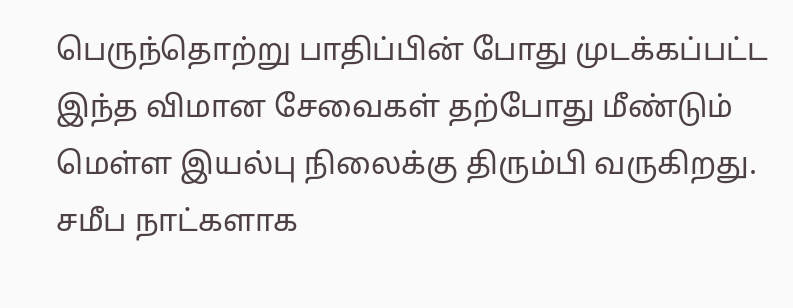பெருந்தொற்று பாதிப்பின் போது முடக்கப்பட்ட இந்த விமான சேவைகள் தற்போது மீண்டும் மெள்ள இயல்பு நிலைக்கு திரும்பி வருகிறது. சமீப நாட்களாக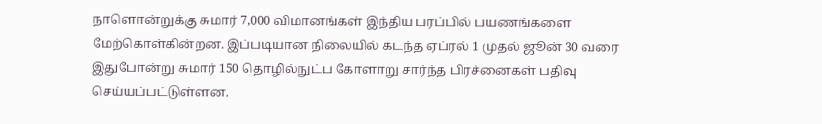நாளொன்றுக்கு சுமார் 7,000 விமானங்கள் இந்திய பரப்பில் பயணங்களை மேற்கொள்கின்றன. இப்படியான நிலையில் கடந்த ஏப்ரல் 1 முதல் ஜூன் 30 வரை இதுபோன்று சுமார் 150 தொழில்நுட்ப கோளாறு சார்ந்த பிரச்னைகள் பதிவு செய்யப்பட்டுள்ளன.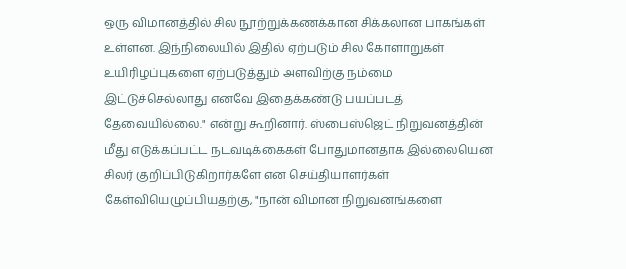ஒரு விமானத்தில் சில நூற்றுக்கணக்கான சிக்கலான பாகங்கள் உள்ளன. இந்நிலையில் இதில் ஏற்படும் சில கோளாறுகள் உயிரிழப்புகளை ஏற்படுத்தும் அளவிற்கு நம்மை இட்டுச்செல்லாது எனவே இதைக்கண்டு பயப்படத் தேவையில்லை." என்று கூறினார். ஸ்பைஸ்ஜெட் நிறுவனத்தின் மீது எடுக்கப்பட்ட நடவடிக்கைகள் போதுமானதாக இல்லையென சிலர் குறிப்பிடுகிறார்களே என செய்தியாளர்கள் கேள்வியெழுப்பியதற்கு, "நான் விமான நிறுவனங்களை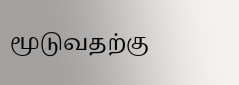மூடுவதற்கு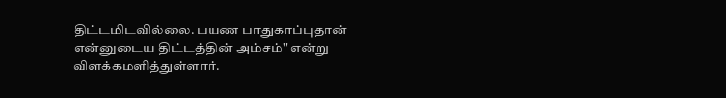திட்டமிடவில்லை. பயண பாதுகாப்புதான் என்னுடைய திட்டத்தின் அம்சம்" என்று விளக்கமளித்துள்ளார்.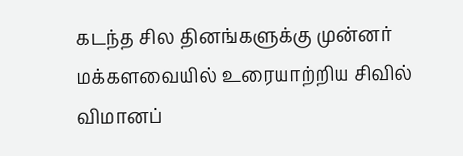கடந்த சில தினங்களுக்கு முன்னர் மக்களவையில் உரையாற்றிய சிவில் விமானப்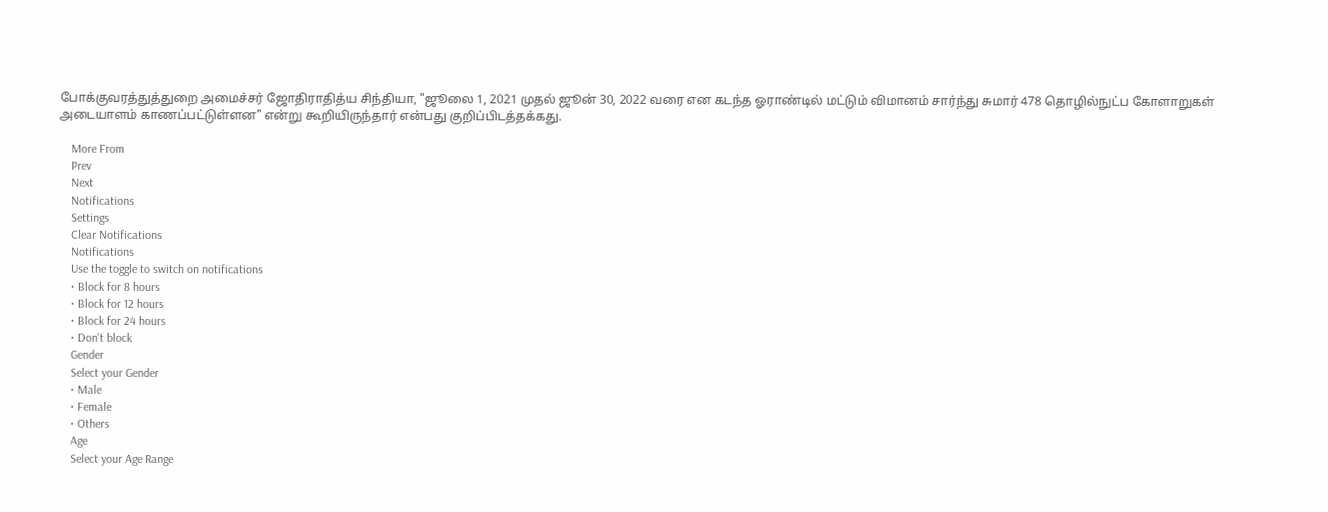போக்குவரத்துத்துறை அமைச்சர் ஜோதிராதித்ய சிந்தியா, "ஜூலை 1, 2021 முதல் ஜூன் 30, 2022 வரை என கடந்த ஓராண்டில் மட்டும் விமானம் சார்ந்து சுமார் 478 தொழில்நுட்ப கோளாறுகள் அடையாளம் காணப்பட்டுள்ளன" என்று கூறியிருந்தார் என்பது குறிப்பிடத்தக்கது.

    More From
    Prev
    Next
    Notifications
    Settings
    Clear Notifications
    Notifications
    Use the toggle to switch on notifications
    • Block for 8 hours
    • Block for 12 hours
    • Block for 24 hours
    • Don't block
    Gender
    Select your Gender
    • Male
    • Female
    • Others
    Age
    Select your Age Range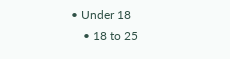• Under 18
    • 18 to 25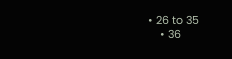• 26 to 35
    • 36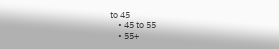to 45
    • 45 to 55
    • 55+